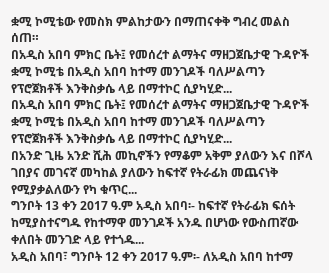ቋሚ ኮሚቴው የመስክ ምልከታውን በማጠናቀቅ ግብረ መልስ ሰጠ።
በአዲስ አበባ ምክር ቤት፤ የመሰረተ ልማትና ማዘጋጀቤታዊ ጉዳዮች ቋሚ ኮሚቴ በአዲስ አበባ ከተማ መንገዶች ባለሥልጣን የፕሮጀክቶች እንቅስቃሴ ላይ በማተኮር ሲያካሂድ...
በአዲስ አበባ ምክር ቤት፤ የመሰረተ ልማትና ማዘጋጀቤታዊ ጉዳዮች ቋሚ ኮሚቴ በአዲስ አበባ ከተማ መንገዶች ባለሥልጣን የፕሮጀክቶች እንቅስቃሴ ላይ በማተኮር ሲያካሂድ...
በአንድ ጊዜ አንድ ሺሕ መኪኖችን የማቆም አቅም ያለውን እና በሾላ ገበያና መገናኛ መካከል ያለውን ከፍተኛ የትራፊክ መጨናነቅ የሚያቃልለውን የካ ቁጥር...
ግንቦት 13 ቀን 2017 ዓ.ም አዲስ አበባ፡- ከፍተኛ የትራፊክ ፍሰት ከሚያስተናግዱ የከተማዋ መንገዶች አንዱ በሆነው የውስጠኛው ቀለበት መንገድ ላይ የተጎዱ...
አዲስ አበባ፣ ግንቦት 12 ቀን 2017 ዓ.ም፡- ለአዲስ አበባ ከተማ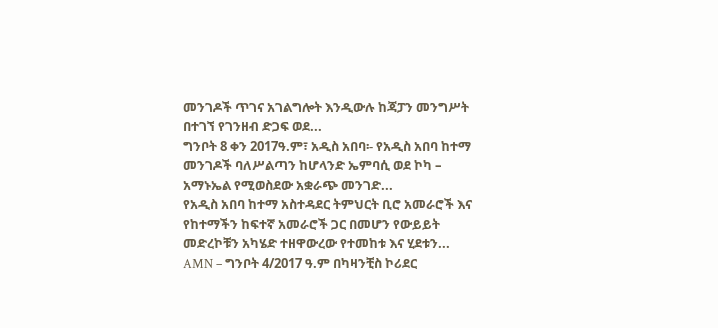መንገዶች ጥገና አገልግሎት እንዲውሉ ከጃፓን መንግሥት በተገኘ የገንዘብ ድጋፍ ወደ...
ግንቦት 8 ቀን 2017ዓ.ም፣ አዲስ አበባ፡- የአዲስ አበባ ከተማ መንገዶች ባለሥልጣን ከሆላንድ ኤምባሲ ወደ ኮካ – አማኑኤል የሚወስደው አቋራጭ መንገድ...
የአዲስ አበባ ከተማ አስተዳደር ትምህርት ቢሮ አመራሮች እና የከተማችን ከፍተኛ አመራሮች ጋር በመሆን የውይይት መድረኮቹን አካሄድ ተዘዋውረው የተመከቱ እና ሂደቱን...
AMN – ግንቦት 4/2017 ዓ.ም በካዛንቺስ ኮሪደር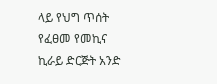ላይ የህግ ጥሰት የፈፀመ የመኪና ኪራይ ድርጅት አንድ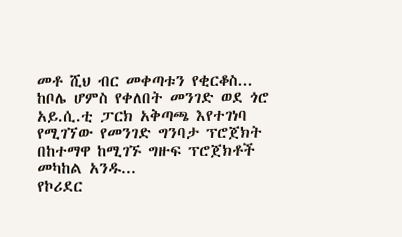መቶ ሺህ ብር መቀጣቱን የቂርቆስ...
ከቦሌ ሆምስ የቀለበት መንገድ ወደ ጎሮ አይ.ሲ.ቲ ፓርክ አቅጣጫ እየተገነባ የሚገኘው የመንገድ ግንባታ ፕሮጀክት በከተማዋ ከሚገኙ ግዙፍ ፕሮጀክቶች መካከል አንዱ...
የኮሪደር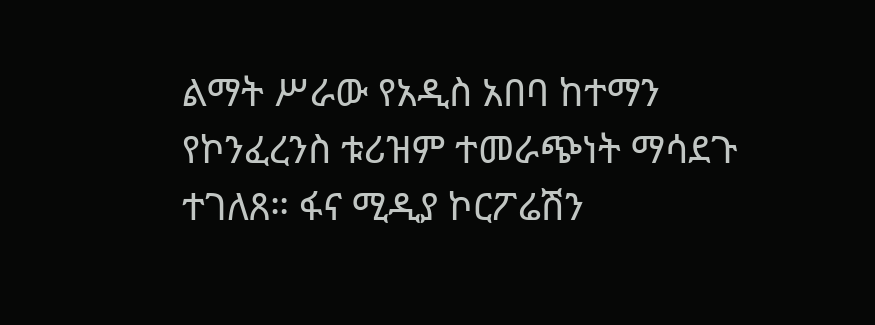ልማት ሥራው የአዲስ አበባ ከተማን የኮንፈረንስ ቱሪዝም ተመራጭነት ማሳደጉ ተገለጸ። ፋና ሚዲያ ኮርፖሬሽን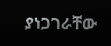ያነጋገራቸው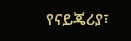የናይጄሪያ፣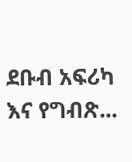ደቡብ አፍሪካ እና የግብጽ...